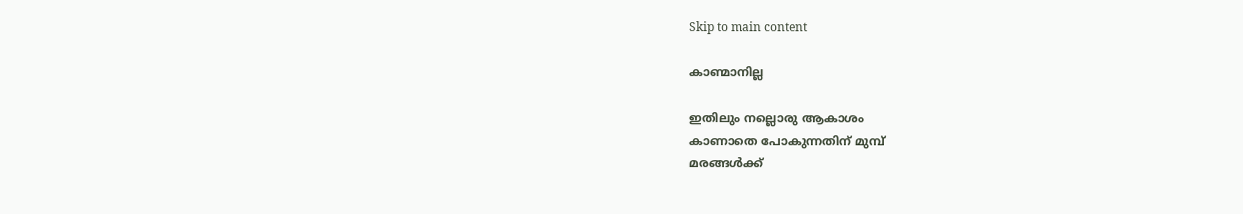Skip to main content

കാണ്മാനില്ല

ഇതിലും നല്ലൊരു ആകാശം
കാണാതെ പോകുന്നതിന് മുമ്പ്
മരങ്ങൾക്ക്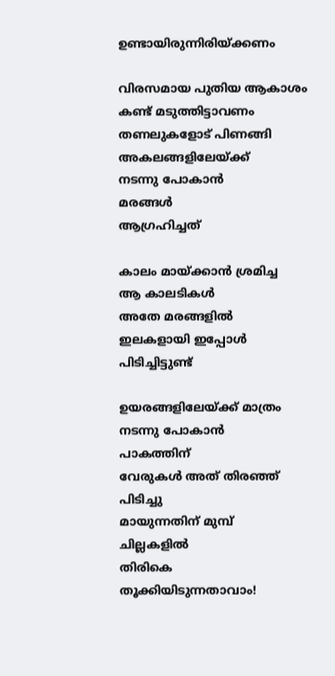ഉണ്ടായിരുന്നിരിയ്ക്കണം

വിരസമായ പുതിയ ആകാശം
കണ്ട് മടുത്തിട്ടാവണം
തണലുകളോട് പിണങ്ങി
അകലങ്ങളിലേയ്ക്ക്
നടന്നു പോകാൻ
മരങ്ങൾ
ആഗ്രഹിച്ചത്

കാലം മായ്ക്കാൻ ശ്രമിച്ച
ആ കാലടികൾ
അതേ മരങ്ങളിൽ
ഇലകളായി ഇപ്പോൾ
പിടിച്ചിട്ടുണ്ട്

ഉയരങ്ങളിലേയ്ക്ക് മാത്രം
നടന്നു പോകാൻ
പാകത്തിന്
വേരുകൾ അത് തിരഞ്ഞ്
പിടിച്ചു
മായുന്നതിന് മുമ്പ്
ചില്ലകളിൽ
തിരികെ
തൂക്കിയിടുന്നതാവാം!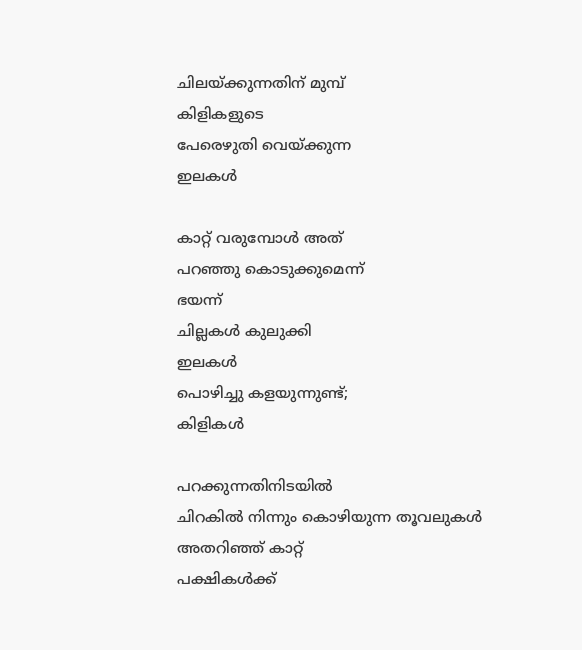ചിലയ്ക്കുന്നതിന് മുമ്പ്
കിളികളുടെ
പേരെഴുതി വെയ്ക്കുന്ന
ഇലകൾ

കാറ്റ് വരുമ്പോൾ അത്
പറഞ്ഞു കൊടുക്കുമെന്ന്
ഭയന്ന്
ചില്ലകൾ കുലുക്കി
ഇലകൾ
പൊഴിച്ചു കളയുന്നുണ്ട്;
കിളികൾ

പറക്കുന്നതിനിടയിൽ
ചിറകിൽ നിന്നും കൊഴിയുന്ന തൂവലുകൾ
അതറിഞ്ഞ് കാറ്റ്
പക്ഷികൾക്ക്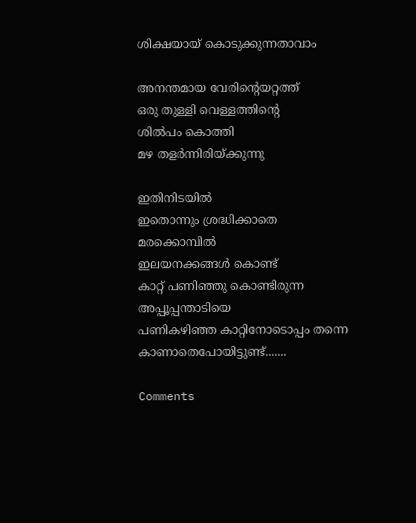ശിക്ഷയായ് കൊടുക്കുന്നതാവാം

അനന്തമായ വേരിന്റെയറ്റത്ത്
ഒരു തുള്ളി വെള്ളത്തിന്റെ
ശിൽപം കൊത്തി
മഴ തളർന്നിരിയ്ക്കുന്നു

ഇതിനിടയിൽ
ഇതൊന്നും ശ്രദ്ധിക്കാതെ
മരക്കൊമ്പിൽ
ഇലയനക്കങ്ങൾ കൊണ്ട്
കാറ്റ് പണിഞ്ഞു കൊണ്ടിരുന്ന
അപ്പൂപ്പന്താടിയെ
പണികഴിഞ്ഞ കാറ്റിനോടൊപ്പം തന്നെ
കാണാതെപോയിട്ടുണ്ട്.......

Comments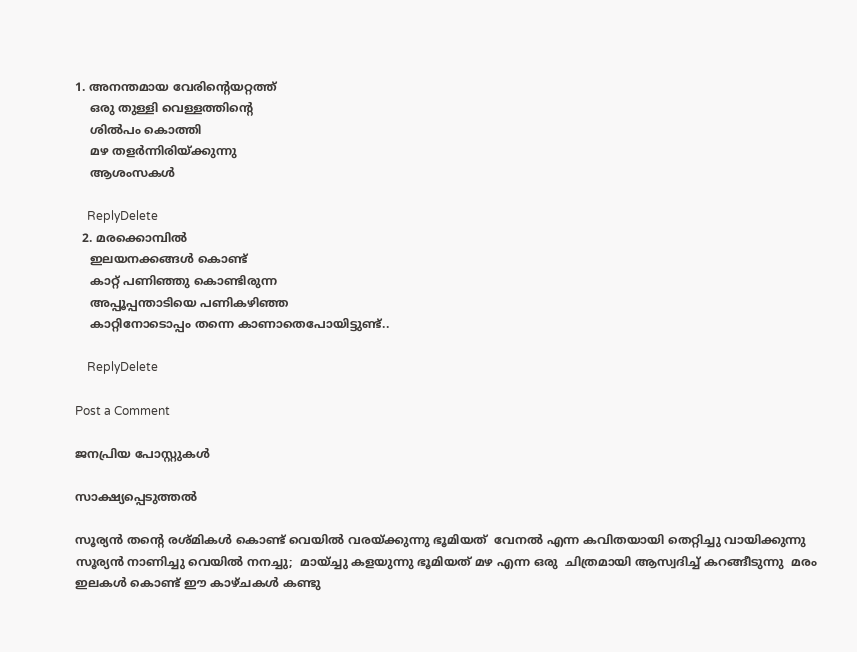1. അനന്തമായ വേരിന്റെയറ്റത്ത്
    ഒരു തുള്ളി വെള്ളത്തിന്റെ
    ശിൽപം കൊത്തി
    മഴ തളർന്നിരിയ്ക്കുന്നു
    ആശംസകള്‍

    ReplyDelete
  2. മരക്കൊമ്പിൽ
    ഇലയനക്കങ്ങൾ കൊണ്ട്
    കാറ്റ് പണിഞ്ഞു കൊണ്ടിരുന്ന
    അപ്പൂപ്പന്താടിയെ പണികഴിഞ്ഞ
    കാറ്റിനോടൊപ്പം തന്നെ കാണാതെപോയിട്ടുണ്ട്..

    ReplyDelete

Post a Comment

ജനപ്രിയ പോസ്റ്റുകൾ

സാക്ഷ്യപ്പെടുത്തൽ

സൂര്യൻ തന്റെ രശ്മികൾ കൊണ്ട് വെയിൽ വരയ്ക്കുന്നു ഭൂമിയത്  വേനൽ എന്ന കവിതയായി തെറ്റിച്ചു വായിക്കുന്നു സൂര്യൻ നാണിച്ചു വെയിൽ നനച്ചു;  മായ്ച്ചു കളയുന്നു ഭൂമിയത് മഴ എന്ന ഒരു  ചിത്രമായി ആസ്വദിച്ച് കറങ്ങീടുന്നു  മരം ഇലകൾ കൊണ്ട് ഈ കാഴ്ചകൾ കണ്ടു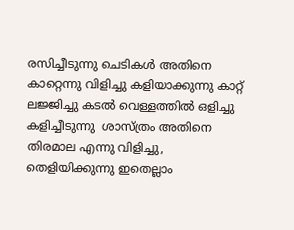രസിച്ചീടുന്നു ചെടികൾ അതിനെ കാറ്റെന്നു വിളിച്ചു കളിയാക്കുന്നു കാറ്റ് ലജ്ജിച്ചു കടൽ വെള്ളത്തിൽ ഒളിച്ചു കളിച്ചീടുന്നു  ശാസ്ത്രം അതിനെ തിരമാല എന്നു വിളിച്ചു, തെളിയിക്കുന്നു ഇതെല്ലാം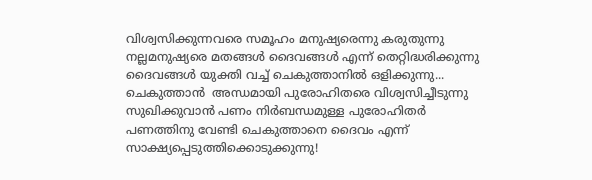വിശ്വസിക്കുന്നവരെ സമൂഹം മനുഷ്യരെന്നു കരുതുന്നു നല്ലമനുഷ്യരെ മതങ്ങൾ ദൈവങ്ങൾ എന്ന് തെറ്റിദ്ധരിക്കുന്നു ദൈവങ്ങൾ യുക്തി വച്ച് ചെകുത്താനിൽ ഒളിക്കുന്നു... ചെകുത്താൻ  അന്ധമായി പുരോഹിതരെ വിശ്വസിച്ചീടുന്നു സുഖിക്കുവാൻ പണം നിർബന്ധമുള്ള പുരോഹിതർ  പണത്തിനു വേണ്ടി ചെകുത്താനെ ദൈവം എന്ന് സാക്ഷ്യപ്പെടുത്തിക്കൊടുക്കുന്നു!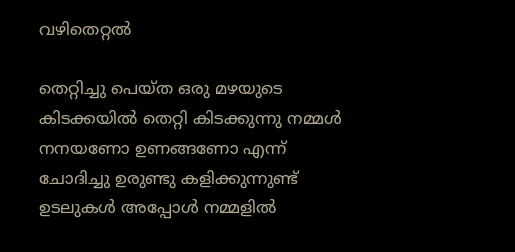വഴിതെറ്റൽ

തെറ്റിച്ചു പെയ്ത ഒരു മഴയുടെ കിടക്കയിൽ തെറ്റി കിടക്കുന്നു നമ്മൾ നനയണോ ഉണങ്ങണോ എന്ന് ചോദിച്ചു ഉരുണ്ടു കളിക്കുന്നുണ്ട്  ഉടലുകൾ അപ്പോൾ നമ്മളിൽ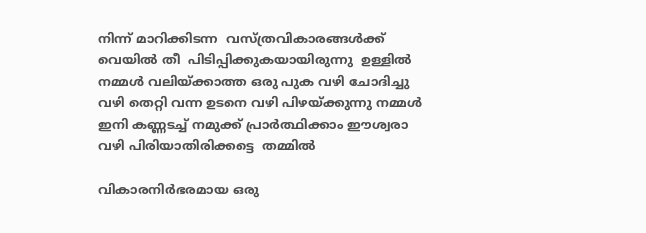നിന്ന് മാറിക്കിടന്ന  വസ്ത്രവികാരങ്ങൾക്ക് വെയിൽ തീ  പിടിപ്പിക്കുകയായിരുന്നു  ഉള്ളിൽ നമ്മൾ വലിയ്ക്കാത്ത ഒരു പുക വഴി ചോദിച്ചു വഴി തെറ്റി വന്ന ഉടനെ വഴി പിഴയ്ക്കുന്നു നമ്മൾ ഇനി കണ്ണടച്ച് നമുക്ക് പ്രാർത്ഥിക്കാം ഈശ്വരാ വഴി പിരിയാതിരിക്കട്ടെ  തമ്മിൽ

വികാരനിർഭരമായ ഒരു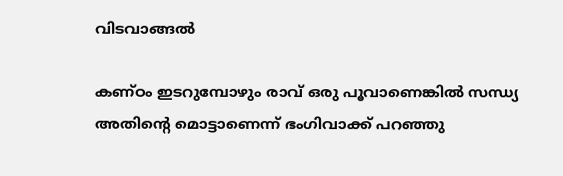വിടവാങ്ങൽ

കണ്ഠം ഇടറുമ്പോഴും രാവ് ഒരു പൂവാണെങ്കിൽ സന്ധ്യ അതിന്റെ മൊട്ടാണെന്ന് ഭംഗിവാക്ക് പറഞ്ഞു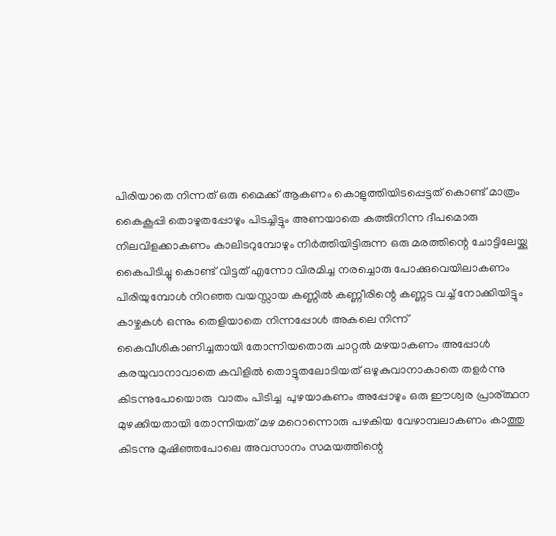പിരിയാതെ നിന്നത് ഒരു മൈക്ക് ആകണം കൊളുത്തിയിടപ്പെട്ടത് കൊണ്ട് മാത്രം കൈകൂപ്പി തൊഴുതപ്പോഴും പിടച്ചിട്ടും അണയാതെ കത്തിനിന്ന ദീപമൊരു നിലവിളക്കാകണം കാലിടറുമ്പോഴും നിർത്തിയിട്ടിരുന്ന ഒരു മരത്തിന്റെ ചോട്ടിലേയ്ക്കു കൈപിടിച്ചു കൊണ്ട് വിട്ടത് എന്നോ വിരമിച്ച നരച്ചൊരു പോക്കുവെയിലാകണം പിരിയുമ്പോൾ നിറഞ്ഞ വയസ്സായ കണ്ണിൽ കണ്ണീരിന്റെ കണ്ണട വച്ച് നോക്കിയിട്ടും കാഴ്ചകൾ ഒന്നും തെളിയാതെ നിന്നപ്പോൾ അകലെ നിന്ന് കൈവീശികാണിച്ചതായി തോന്നിയതൊരു ചാറ്റൽ മഴയാകണം അപ്പോൾ കരയുവാനാവാതെ കവിളിൽ തൊട്ടുതലോടിയത് ഒഴുകുവാനാകാതെ തളർന്നു കിടന്നുപോയൊരു  വാതം പിടിച്ച  പുഴയാകണം അപ്പോഴും ഒരു ഈശ്വര പ്രാര്ത്ഥന മുഴക്കിയതായി തോന്നിയത് മഴ മറൊന്നൊരു പഴകിയ വേഴാമ്പലാകണം കാത്തു കിടന്നു മുഷിഞ്ഞപോലെ അവസാനം സമയത്തിന്റെ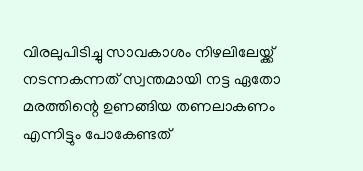വിരലുപിടിച്ചു സാവകാശം നിഴലിലേയ്ക്ക് നടന്നകന്നത് സ്വന്തമായി നട്ട ഏതോ മരത്തിന്റെ ഉണങ്ങിയ തണലാകണം എന്നിട്ടും പോകേണ്ടത്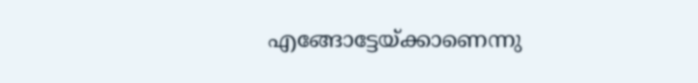എങ്ങോട്ടേയ്ക്കാണെന്നു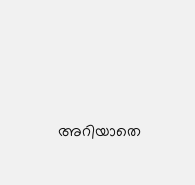അറിയാതെ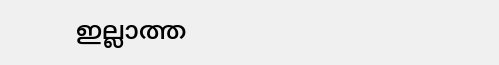ഇല്ലാത്ത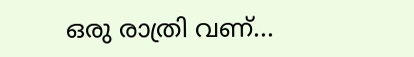ഒരു രാത്രി വണ്...